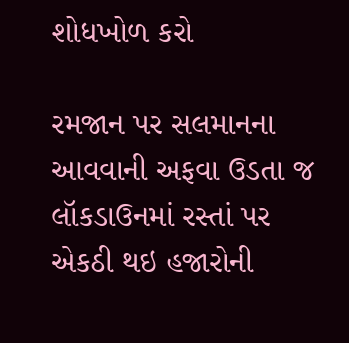શોધખોળ કરો

રમજાન પર સલમાનના આવવાની અફવા ઉડતા જ લૉકડાઉનમાં રસ્તાં પર એકઠી થઇ હજારોની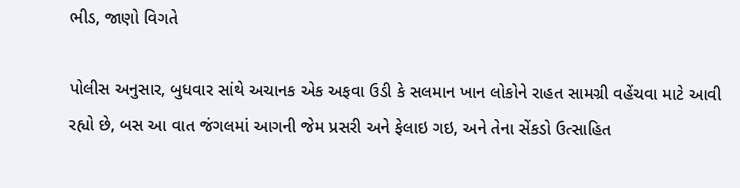ભીડ, જાણો વિગતે

પોલીસ અનુસાર, બુધવાર સાંથે અચાનક એક અફવા ઉડી કે સલમાન ખાન લોકોને રાહત સામગ્રી વહેંચવા માટે આવી રહ્યો છે, બસ આ વાત જંગલમાં આગની જેમ પ્રસરી અને ફેલાઇ ગઇ, અને તેના સેંકડો ઉત્સાહિત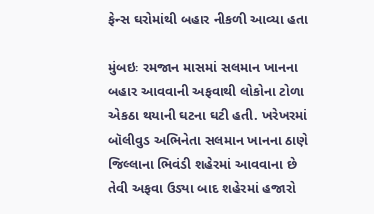ફેન્સ ઘરોમાંથી બહાર નીકળી આવ્યા હતા

મુંબઇઃ રમજાન માસમાં સલમાન ખાનના બહાર આવવાની અફવાથી લોકોના ટોળા એકઠા થયાની ઘટના ઘટી હતી. ખરેખરમાં બૉલીવુડ અભિનેતા સલમાન ખાનના ઠાણે જિલ્લાના ભિવંડી શહેરમાં આવવાના છે તેવી અફવા ઉડ્યા બાદ શહેરમાં હજારો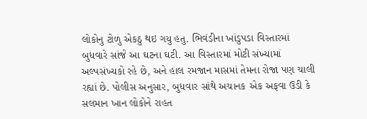લોકોનુ ટોળુ એકઠુ થઇ ગયુ હતુ. ભિવંડીના ખાંડુપડા વિસ્તારમાં બુધવારે સાંજે આ ઘટના ઘટી. આ વિસ્તારમાં મોટી સંખ્યામાં અલ્પસંખ્યકો રહે છે, અને હાલ રમજાન માસમાં તેમના રોજા પણ ચાલી રહ્યાં છે. પોલીસ અનુસાર, બુધવાર સાંથે અચાનક એક અફવા ઉડી કે સલમાન ખાન લોકોને રાહત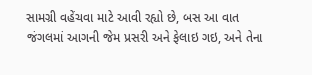સામગ્રી વહેંચવા માટે આવી રહ્યો છે, બસ આ વાત જંગલમાં આગની જેમ પ્રસરી અને ફેલાઇ ગઇ, અને તેના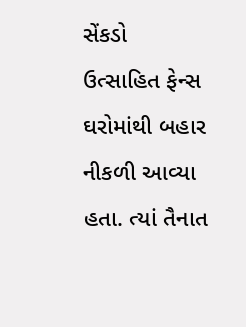સેંકડો ઉત્સાહિત ફેન્સ ઘરોમાંથી બહાર નીકળી આવ્યા હતા. ત્યાં તૈનાત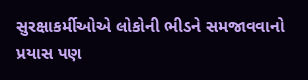સુરક્ષાકર્મીઓએ લોકોની ભીડને સમજાવવાનો પ્રયાસ પણ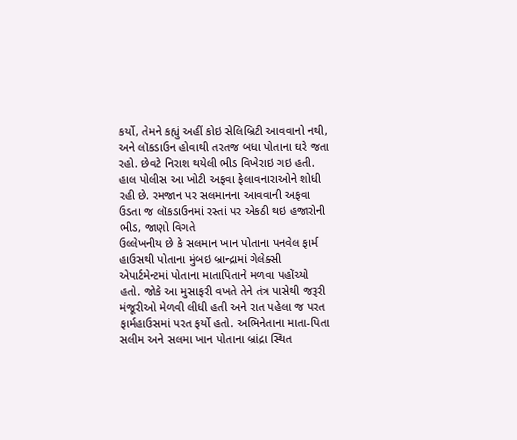કર્યો, તેમને કહ્યું અહીં કોઇ સેલિબ્રિટી આવવાનો નથી, અને લૉકડાઉન હોવાથી તરતજ બધા પોતાના ઘરે જતા રહો. છેવટે નિરાશ થયેલી ભીડ વિખેરાઇ ગઇ હતી. હાલ પોલીસ આ ખોટી અફવા ફેલાવનારાઓને શોધી રહી છે. રમજાન પર સલમાનના આવવાની અફવા ઉડતા જ લૉકડાઉનમાં રસ્તાં પર એકઠી થઇ હજારોની ભીડ, જાણો વિગતે
ઉલ્લેખનીય છે કે સલમાન ખાન પોતાના પનવેલ ફાર્મ હાઉસથી પોતાના મુંબઇ બ્રાન્દ્રામાં ગેલેક્સી એપાર્ટમેન્ટમાં પોતાના માતાપિતાને મળવા પહોંચ્યો હતો. જોકે આ મુસાફરી વખતે તેને તંત્ર પાસેથી જરૂરી મંજૂરીઓ મેળવી લીધી હતી અને રાત પહેલા જ પરત ફાર્મહાઉસમાં પરત ફર્યો હતો. અભિનેતાના માતા-પિતા સલીમ અને સલમા ખાન પોતાના બ્રાંદ્રા સ્થિત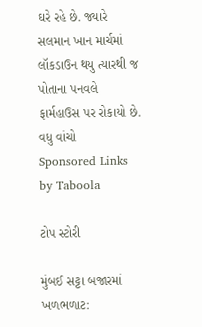ઘરે રહે છે. જ્યારે સલમાન ખાન માર્ચમાં લૉકડાઉન થયુ ત્યારથી જ પોતાના પનવલે ફાર્મહાઉસ પર રોકાયો છે.
વધુ વાંચો
Sponsored Links by Taboola

ટોપ સ્ટોરી

મુંબઈ સટ્ટા બજારમાં ખળભળાટ: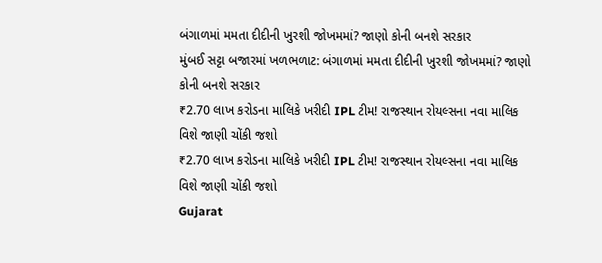બંગાળમાં મમતા દીદીની ખુરશી જોખમમાં? જાણો કોની બનશે સરકાર
મુંબઈ સટ્ટા બજારમાં ખળભળાટ: બંગાળમાં મમતા દીદીની ખુરશી જોખમમાં? જાણો કોની બનશે સરકાર
₹2.70 લાખ કરોડના માલિકે ખરીદી IPL ટીમ! રાજસ્થાન રોયલ્સના નવા માલિક વિશે જાણી ચોંકી જશો
₹2.70 લાખ કરોડના માલિકે ખરીદી IPL ટીમ! રાજસ્થાન રોયલ્સના નવા માલિક વિશે જાણી ચોંકી જશો
Gujarat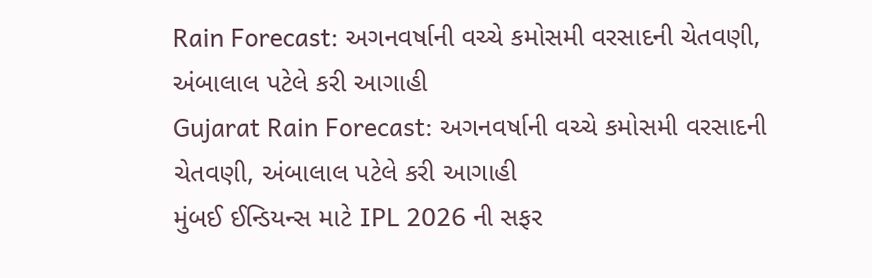Rain Forecast: અગનવર્ષાની વચ્ચે કમોસમી વરસાદની ચેતવણી, અંબાલાલ પટેલે કરી આગાહી
Gujarat Rain Forecast: અગનવર્ષાની વચ્ચે કમોસમી વરસાદની ચેતવણી, અંબાલાલ પટેલે કરી આગાહી
મુંબઈ ઈન્ડિયન્સ માટે IPL 2026 ની સફર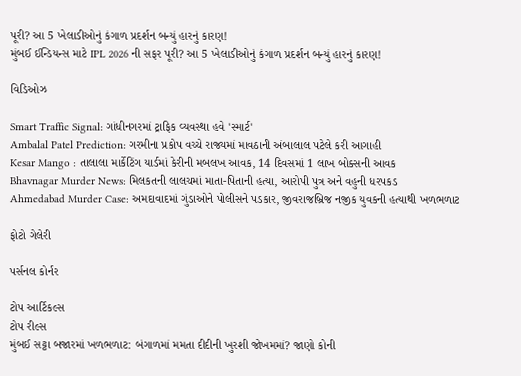પૂરી? આ 5 ખેલાડીઓનું કંગાળ પ્રદર્શન બન્યું હારનું કારણ!
મુંબઈ ઈન્ડિયન્સ માટે IPL 2026 ની સફર પૂરી? આ 5 ખેલાડીઓનું કંગાળ પ્રદર્શન બન્યું હારનું કારણ!

વિડિઓઝ

Smart Traffic Signal: ગાંધીનગરમાં ટ્રાફિક વ્યવસ્થા હવે 'સ્માર્ટ'
Ambalal Patel Prediction: ગરમીના પ્રકોપ વચ્ચે રાજ્યમાં માવઠાની અંબાલાલ પટેલે કરી આગાહી
Kesar Mango : તાલાલા માર્કેટિંગ યાર્ડમાં કેરીની મબલખ આવક, 14 દિવસમાં 1 લાખ બોક્સની આવક
Bhavnagar Murder News: મિલકતની લાલચમાં માતા-પિતાની હત્યા, આરોપી પુત્ર અને વહુની ધરપકડ
Ahmedabad Murder Case: અમદાવાદમાં ગુંડાઓને પોલીસને પડકાર, જીવરાજબ્રિજ નજીક યુવકની હત્યાથી ખળભળાટ

ફોટો ગેલેરી

પર્સનલ કોર્નર

ટોપ આર્ટિકલ્સ
ટોપ રીલ્સ
મુંબઈ સટ્ટા બજારમાં ખળભળાટ: બંગાળમાં મમતા દીદીની ખુરશી જોખમમાં? જાણો કોની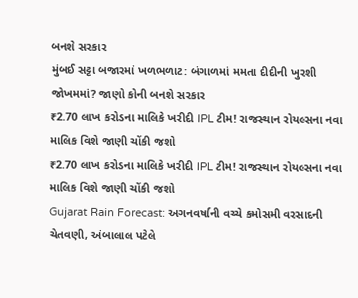બનશે સરકાર
મુંબઈ સટ્ટા બજારમાં ખળભળાટ: બંગાળમાં મમતા દીદીની ખુરશી જોખમમાં? જાણો કોની બનશે સરકાર
₹2.70 લાખ કરોડના માલિકે ખરીદી IPL ટીમ! રાજસ્થાન રોયલ્સના નવા માલિક વિશે જાણી ચોંકી જશો
₹2.70 લાખ કરોડના માલિકે ખરીદી IPL ટીમ! રાજસ્થાન રોયલ્સના નવા માલિક વિશે જાણી ચોંકી જશો
Gujarat Rain Forecast: અગનવર્ષાની વચ્ચે કમોસમી વરસાદની ચેતવણી, અંબાલાલ પટેલે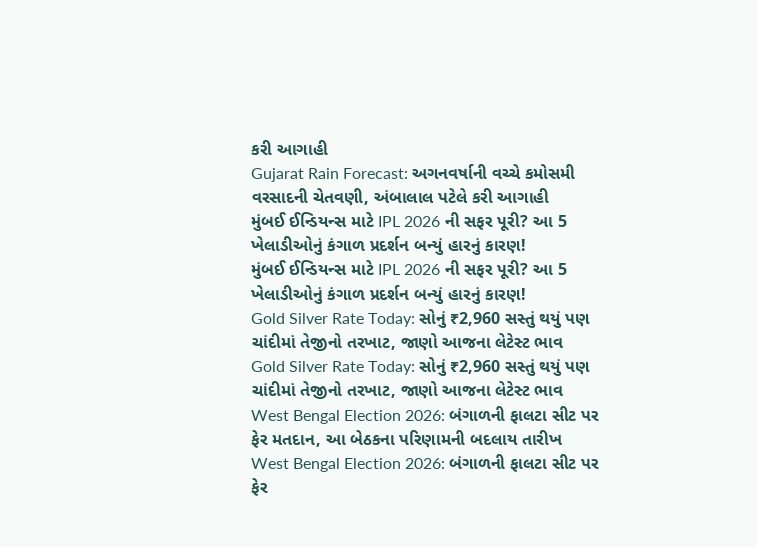કરી આગાહી
Gujarat Rain Forecast: અગનવર્ષાની વચ્ચે કમોસમી વરસાદની ચેતવણી, અંબાલાલ પટેલે કરી આગાહી
મુંબઈ ઈન્ડિયન્સ માટે IPL 2026 ની સફર પૂરી? આ 5 ખેલાડીઓનું કંગાળ પ્રદર્શન બન્યું હારનું કારણ!
મુંબઈ ઈન્ડિયન્સ માટે IPL 2026 ની સફર પૂરી? આ 5 ખેલાડીઓનું કંગાળ પ્રદર્શન બન્યું હારનું કારણ!
Gold Silver Rate Today: સોનું ₹2,960 સસ્તું થયું પણ ચાંદીમાં તેજીનો તરખાટ, જાણો આજના લેટેસ્ટ ભાવ
Gold Silver Rate Today: સોનું ₹2,960 સસ્તું થયું પણ ચાંદીમાં તેજીનો તરખાટ, જાણો આજના લેટેસ્ટ ભાવ
West Bengal Election 2026: બંગાળની ફાલટા સીટ પર ફેર મતદાન, આ બેઠકના પરિણામની બદલાય તારીખ
West Bengal Election 2026: બંગાળની ફાલટા સીટ પર ફેર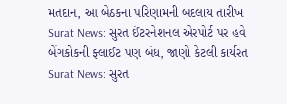મતદાન, આ બેઠકના પરિણામની બદલાય તારીખ
Surat News: સુરત ઈંટરનેશનલ એરપોર્ટ પર હવે બેંગકોકની ફ્લાઈટ પણ બંધ, જાણો કેટલી કાર્યરત
Surat News: સુરત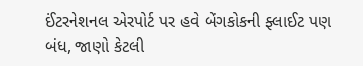ઈંટરનેશનલ એરપોર્ટ પર હવે બેંગકોકની ફ્લાઈટ પણ બંધ, જાણો કેટલી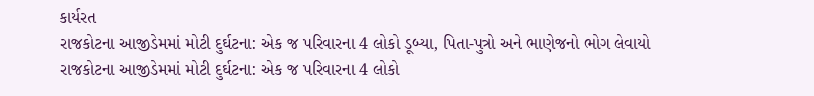કાર્યરત
રાજકોટના આજીડેમમાં મોટી દુર્ઘટના: એક જ પરિવારના 4 લોકો ડૂબ્યા, પિતા-પુત્રો અને ભાણેજનો ભોગ લેવાયો
રાજકોટના આજીડેમમાં મોટી દુર્ઘટના: એક જ પરિવારના 4 લોકો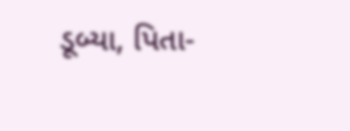ડૂબ્યા, પિતા-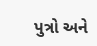પુત્રો અને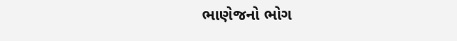ભાણેજનો ભોગ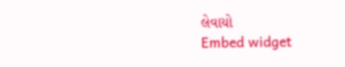લેવાયો
Embed widget